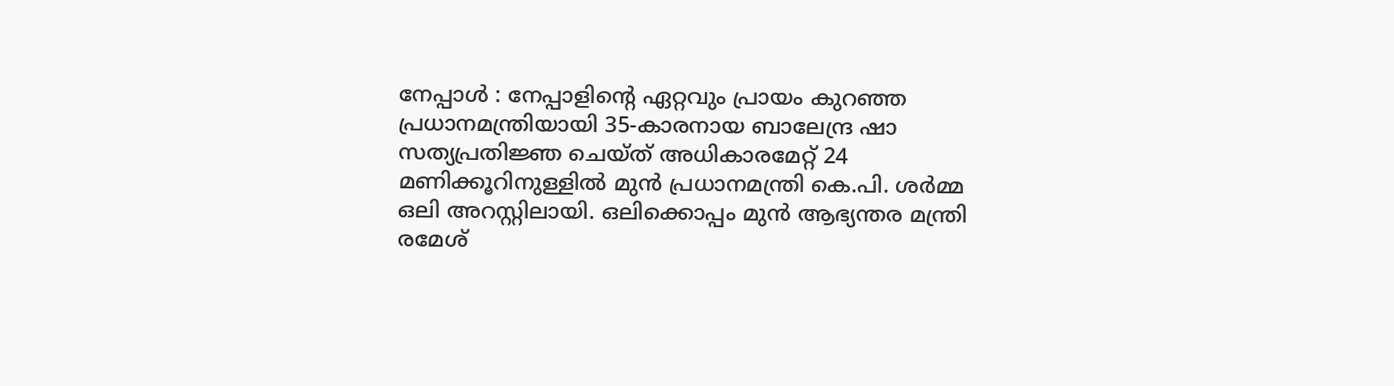നേപ്പാൾ : നേപ്പാളിന്റെ ഏറ്റവും പ്രായം കുറഞ്ഞ പ്രധാനമന്ത്രിയായി 35-കാരനായ ബാലേന്ദ്ര ഷാ സത്യപ്രതിജ്ഞ ചെയ്ത് അധികാരമേറ്റ് 24 മണിക്കൂറിനുള്ളിൽ മുൻ പ്രധാനമന്ത്രി കെ.പി. ശർമ്മ ഒലി അറസ്റ്റിലായി. ഒലിക്കൊപ്പം മുൻ ആഭ്യന്തര മന്ത്രി രമേശ്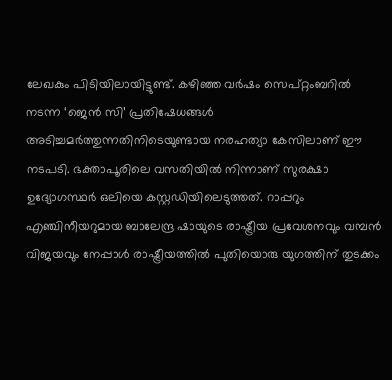ലേഖകും പിടിയിലായിട്ടുണ്ട്. കഴിഞ്ഞ വർഷം സെപ്റ്റംബറിൽ നടന്ന ‘ജെൻ സി’ പ്രതിഷേധങ്ങൾ അടിച്ചമർത്തുന്നതിനിടെയുണ്ടായ നരഹത്യാ കേസിലാണ് ഈ നടപടി. ഭക്താപൂരിലെ വസതിയിൽ നിന്നാണ് സുരക്ഷാ ഉദ്യോഗസ്ഥർ ഒലിയെ കസ്റ്റഡിയിലെടുത്തത്. റാപ്പറും എഞ്ചിനീയറുമായ ബാലേന്ദ്ര ഷായുടെ രാഷ്ട്രീയ പ്രവേശനവും വമ്പൻ വിജയവും നേപ്പാൾ രാഷ്ട്രീയത്തിൽ പുതിയൊരു യുഗത്തിന് തുടക്കം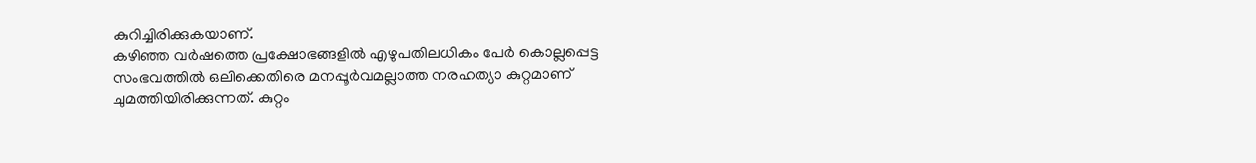കുറിച്ചിരിക്കുകയാണ്.
കഴിഞ്ഞ വർഷത്തെ പ്രക്ഷോഭങ്ങളിൽ എഴുപതിലധികം പേർ കൊല്ലപ്പെട്ട സംഭവത്തിൽ ഒലിക്കെതിരെ മനപ്പൂർവമല്ലാത്ത നരഹത്യാ കുറ്റമാണ് ചുമത്തിയിരിക്കുന്നത്. കുറ്റം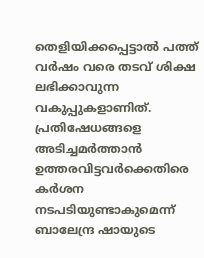തെളിയിക്കപ്പെട്ടാൽ പത്ത് വർഷം വരെ തടവ് ശിക്ഷ ലഭിക്കാവുന്ന വകുപ്പുകളാണിത്. പ്രതിഷേധങ്ങളെ അടിച്ചമർത്താൻ ഉത്തരവിട്ടവർക്കെതിരെ കർശന നടപടിയുണ്ടാകുമെന്ന് ബാലേന്ദ്ര ഷായുടെ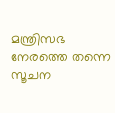മന്ത്രിസഭ നേരത്തെ തന്നെ സൂചന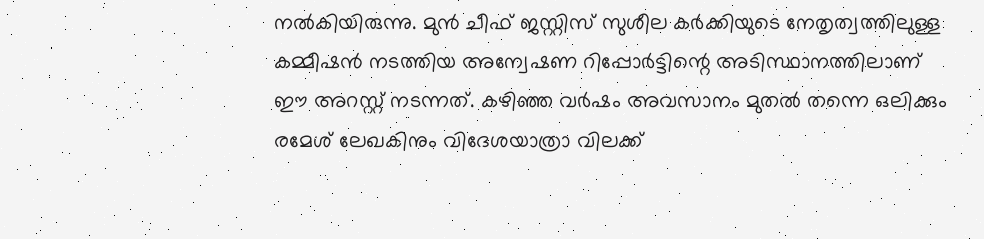നൽകിയിരുന്നു. മുൻ ചീഫ് ജസ്റ്റിസ് സുശീല കർക്കിയുടെ നേതൃത്വത്തിലുള്ള കമ്മീഷൻ നടത്തിയ അന്വേഷണ റിപ്പോർട്ടിന്റെ അടിസ്ഥാനത്തിലാണ് ഈ അറസ്റ്റ് നടന്നത്. കഴിഞ്ഞ വർഷം അവസാനം മുതൽ തന്നെ ഒലിക്കും രമേശ് ലേഖകിനും വിദേശയാത്രാ വിലക്ക്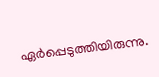ഏർപ്പെടുത്തിയിരുന്നു.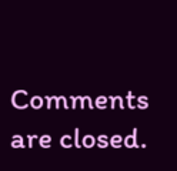Comments are closed.